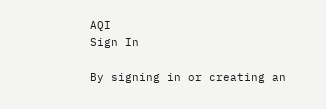AQI
Sign In

By signing in or creating an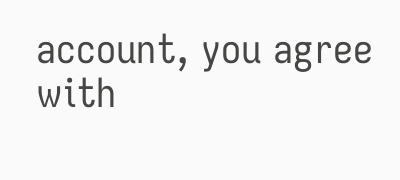account, you agree with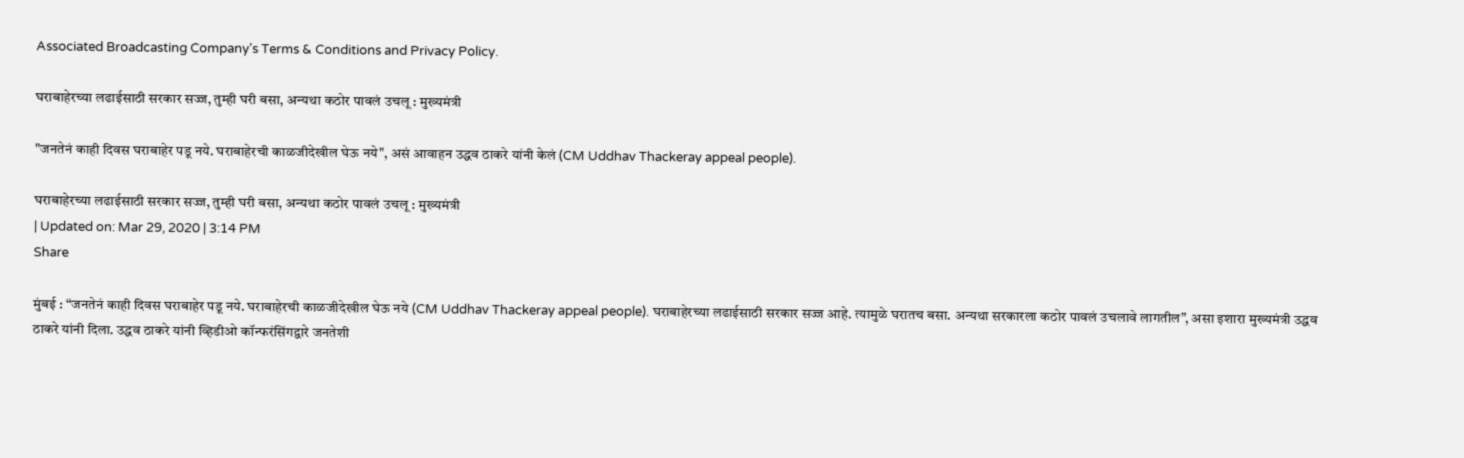Associated Broadcasting Company's Terms & Conditions and Privacy Policy.

घराबाहेरच्या लढाईसाठी सरकार सज्ज, तुम्ही घरी बसा, अन्यथा कठोर पावलं उचलू : मुख्यमंत्री

"जनतेनं काही दिवस घराबाहेर पडू नये. घराबाहेरची काळजीदेखील घेऊ नये", असं आवाहन उद्धव ठाकरे यांनी केलं (CM Uddhav Thackeray appeal people).

घराबाहेरच्या लढाईसाठी सरकार सज्ज, तुम्ही घरी बसा, अन्यथा कठोर पावलं उचलू : मुख्यमंत्री
| Updated on: Mar 29, 2020 | 3:14 PM
Share

मुंबई : “जनतेनं काही दिवस घराबाहेर पडू नये. घराबाहेरची काळजीदेखील घेऊ नये (CM Uddhav Thackeray appeal people). घराबाहेरच्या लढाईसाठी सरकार सज्ज आहे. त्यामुळे घरातच बसा. अन्यथा सरकारला कठोर पावलं उचलावे लागतील”, असा इशारा मुख्यमंत्री उद्धव ठाकरे यांनी दिला. उद्धव ठाकरे यांनी व्हिडीओ कॉन्फरंसिंगद्वारे जनतेशी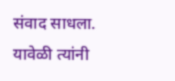संवाद साधला. यावेळी त्यांनी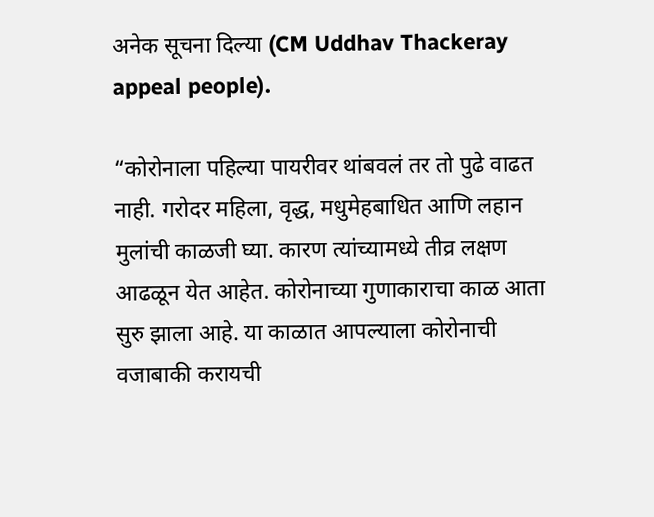अनेक सूचना दिल्या (CM Uddhav Thackeray appeal people).

“कोरोनाला पहिल्या पायरीवर थांबवलं तर तो पुढे वाढत नाही. गरोदर महिला, वृद्ध, मधुमेहबाधित आणि लहान मुलांची काळजी घ्या. कारण त्यांच्यामध्ये तीव्र लक्षण आढळून येत आहेत. कोरोनाच्या गुणाकाराचा काळ आता सुरु झाला आहे. या काळात आपल्याला कोरोनाची वजाबाकी करायची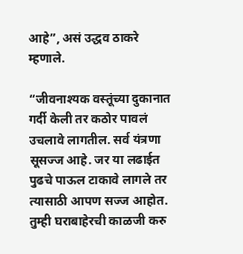आहे”, असं उद्धव ठाकरे म्हणाले.

“जीवनाश्यक वस्तूंच्या दुकानात गर्दी केली तर कठोर पावलं उचलावे लागतील. सर्व यंत्रणा सूसज्ज आहे. जर या लढाईत पुढचे पाऊल टाकावे लागले तर त्यासाठी आपण सज्ज आहोत. तुम्ही घराबाहेरची काळजी करु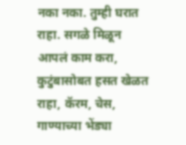नका नका. तुम्ही घरात राहा. सगळे मिळून आपलं काम करा, कुटुंबासोबत हसत खेळत राहा, कॅरम, चेस, गाण्याच्या भेंड्या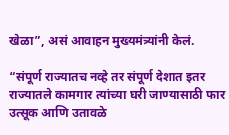खेळा”, असं आवाहन मुख्यमंत्र्यांनी केलं.

“संपूर्ण राज्यातच नव्हे तर संपूर्ण देशात इतर राज्यातले कामगार त्यांच्या घरी जाण्यासाठी फार उत्सूक आणि उतावळे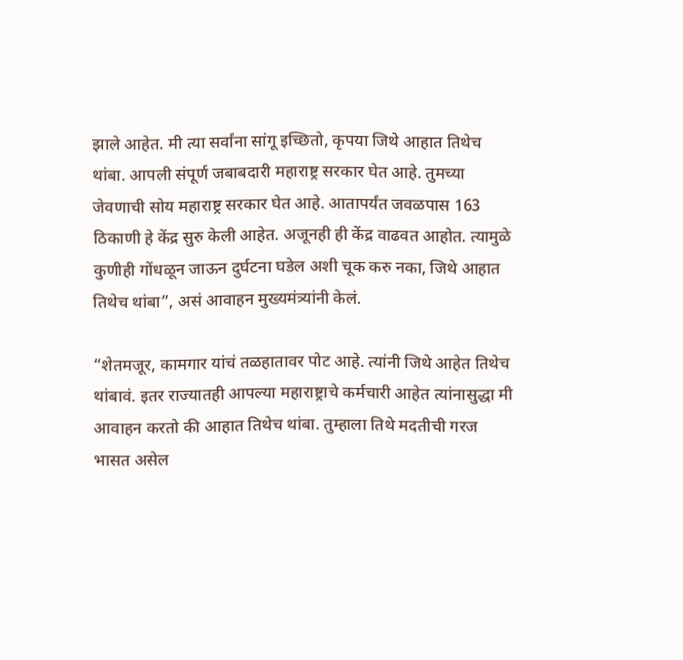झाले आहेत. मी त्या सर्वांना सांगू इच्छितो, कृपया जिथे आहात तिथेच थांबा. आपली संपूर्ण जबाबदारी महाराष्ट्र सरकार घेत आहे. तुमच्या जेवणाची सोय महाराष्ट्र सरकार घेत आहे. आतापर्यंत जवळपास 163 ठिकाणी हे केंद्र सुरु केली आहेत. अजूनही ही केंद्र वाढवत आहोत. त्यामुळे कुणीही गोंधळून जाऊन दुर्घटना घडेल अशी चूक करु नका, जिथे आहात तिथेच थांबा”, असं आवाहन मुख्यमंत्र्यांनी केलं.

“शेतमजूर, कामगार यांचं तळहातावर पोट आहे. त्यांनी जिथे आहेत तिथेच थांबावं. इतर राज्यातही आपल्या महाराष्ट्राचे कर्मचारी आहेत त्यांनासुद्धा मी आवाहन करतो की आहात तिथेच थांबा. तुम्हाला तिथे मदतीची गरज भासत असेल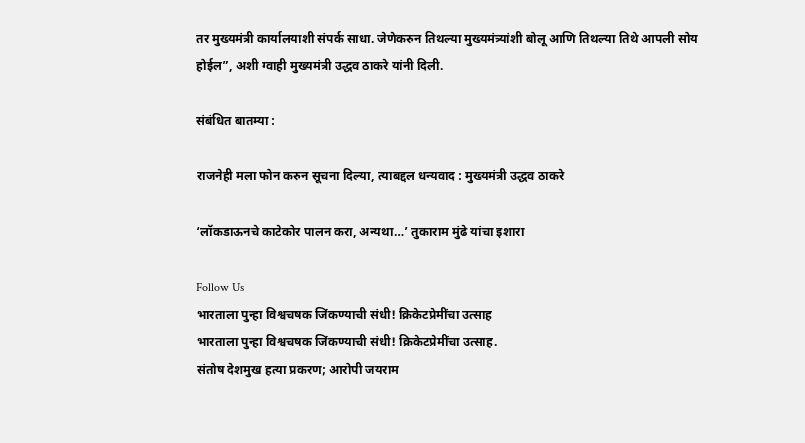तर मुख्यमंत्री कार्यालयाशी संपर्क साधा. जेणेकरुन तिथल्या मुख्यमंत्र्यांशी बोलू आणि तिथल्या तिथे आपली सोय होईल”, अशी ग्वाही मुख्यमंत्री उद्धव ठाकरे यांनी दिली.

संबंधित बातम्या :

राजनेही मला फोन करुन सूचना दिल्या, त्याबद्दल धन्यवाद : मुख्यमंत्री उद्धव ठाकरे

‘लॉकडाऊनचे काटेकोर पालन करा, अन्यथा…’ तुकाराम मुंढे यांचा इशारा

Follow Us
भारताला पुन्हा विश्वचषक जिंकण्याची संधी! क्रिकेटप्रेमींचा उत्साह
भारताला पुन्हा विश्वचषक जिंकण्याची संधी! क्रिकेटप्रेमींचा उत्साह.
संतोष देशमुख हत्या प्रकरण; आरोपी जयराम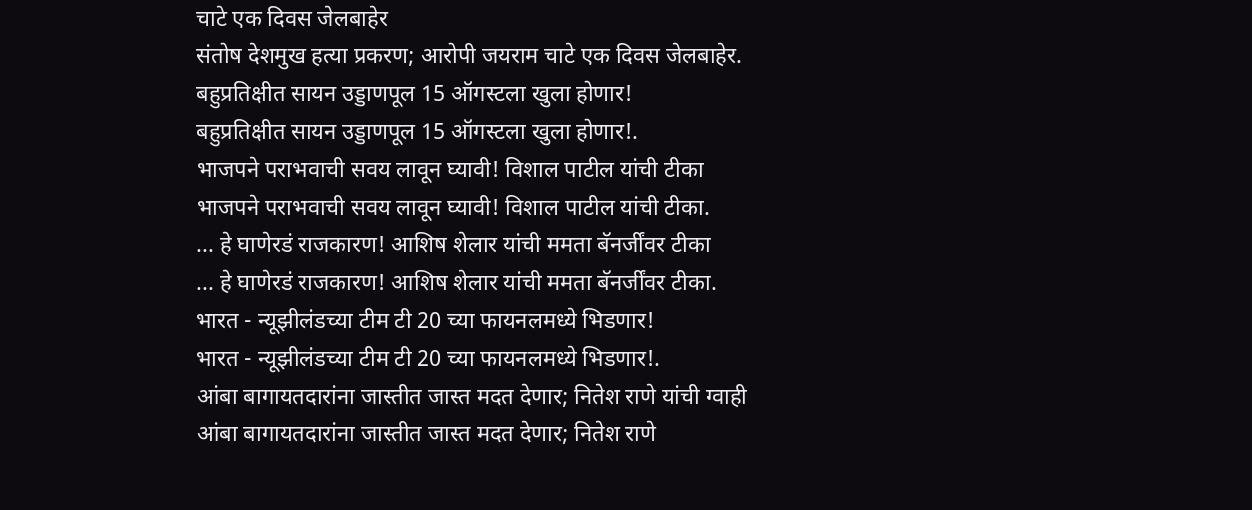चाटे एक दिवस जेलबाहेर
संतोष देशमुख हत्या प्रकरण; आरोपी जयराम चाटे एक दिवस जेलबाहेर.
बहुप्रतिक्षीत सायन उड्डाणपूल 15 ऑगस्टला खुला होणार!
बहुप्रतिक्षीत सायन उड्डाणपूल 15 ऑगस्टला खुला होणार!.
भाजपने पराभवाची सवय लावून घ्यावी! विशाल पाटील यांची टीका
भाजपने पराभवाची सवय लावून घ्यावी! विशाल पाटील यांची टीका.
... हे घाणेरडं राजकारण! आशिष शेलार यांची ममता बॅनर्जींवर टीका
... हे घाणेरडं राजकारण! आशिष शेलार यांची ममता बॅनर्जींवर टीका.
भारत - न्यूझीलंडच्या टीम टी 20 च्या फायनलमध्ये भिडणार!
भारत - न्यूझीलंडच्या टीम टी 20 च्या फायनलमध्ये भिडणार!.
आंबा बागायतदारांना जास्तीत जास्त मदत देणार; नितेश राणे यांची ग्वाही
आंबा बागायतदारांना जास्तीत जास्त मदत देणार; नितेश राणे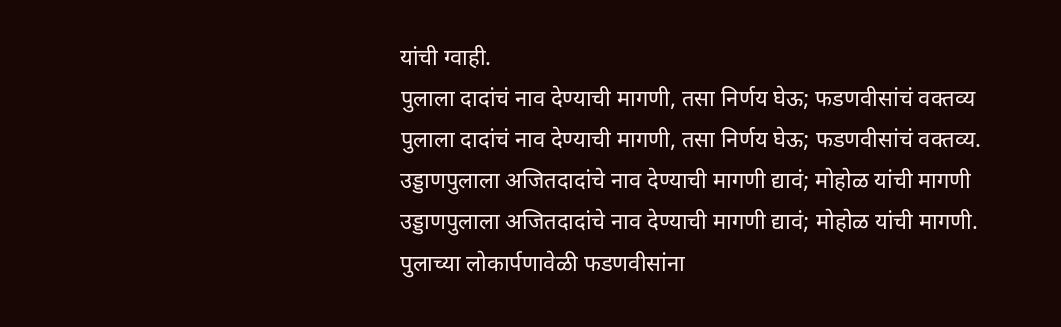यांची ग्वाही.
पुलाला दादांचं नाव देण्याची मागणी, तसा निर्णय घेऊ; फडणवीसांचं वक्तव्य
पुलाला दादांचं नाव देण्याची मागणी, तसा निर्णय घेऊ; फडणवीसांचं वक्तव्य.
उड्डाणपुलाला अजितदादांचे नाव देण्याची मागणी द्यावं; मोहोळ यांची मागणी
उड्डाणपुलाला अजितदादांचे नाव देण्याची मागणी द्यावं; मोहोळ यांची मागणी.
पुलाच्या लोकार्पणावेळी फडणवीसांना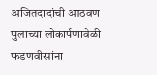अजितदादांची आठवण
पुलाच्या लोकार्पणावेळी फडणवीसांना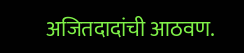अजितदादांची आठवण.